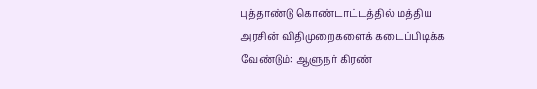புத்தாண்டு கொண்டாட்டத்தில் மத்திய அரசின் விதிமுறைகளைக் கடைப்பிடிக்க வேண்டும்: ஆளுநர் கிரண்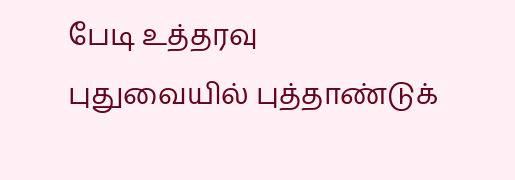பேடி உத்தரவு
புதுவையில் புத்தாண்டுக்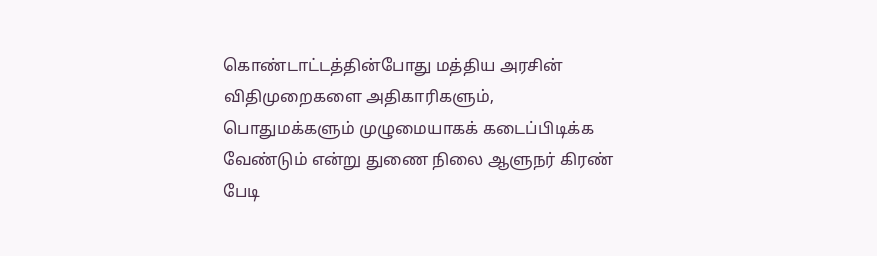கொண்டாட்டத்தின்போது மத்திய அரசின் விதிமுறைகளை அதிகாரிகளும், பொதுமக்களும் முழுமையாகக் கடைப்பிடிக்க வேண்டும் என்று துணை நிலை ஆளுநர் கிரண் பேடி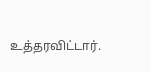உத்தரவிட்டார்.